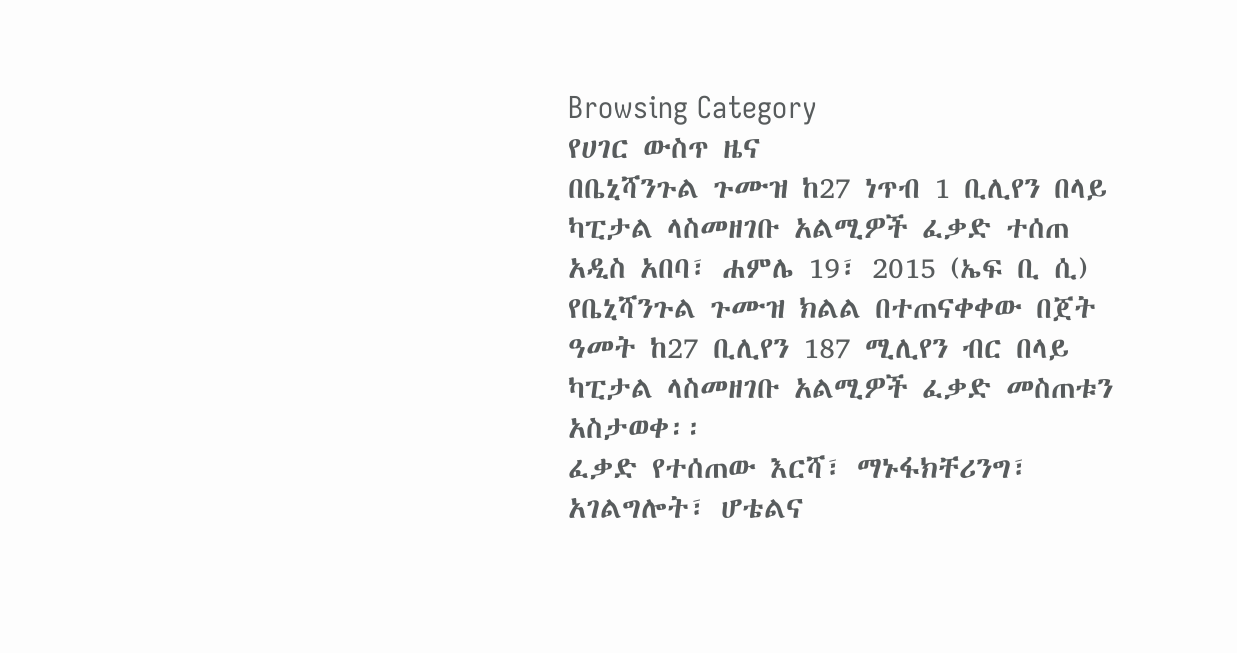Browsing Category
የሀገር ውስጥ ዜና
በቤኒሻንጉል ጉሙዝ ከ27 ነጥብ 1 ቢሊየን በላይ ካፒታል ላስመዘገቡ አልሚዎች ፈቃድ ተሰጠ
አዲስ አበባ፣ ሐምሌ 19፣ 2015 (ኤፍ ቢ ሲ) የቤኒሻንጉል ጉሙዝ ክልል በተጠናቀቀው በጀት ዓመት ከ27 ቢሊየን 187 ሚሊየን ብር በላይ ካፒታል ላስመዘገቡ አልሚዎች ፈቃድ መስጠቱን አስታወቀ፡፡
ፈቃድ የተሰጠው እርሻ፣ ማኑፋክቸሪንግ፣ አገልግሎት፣ ሆቴልና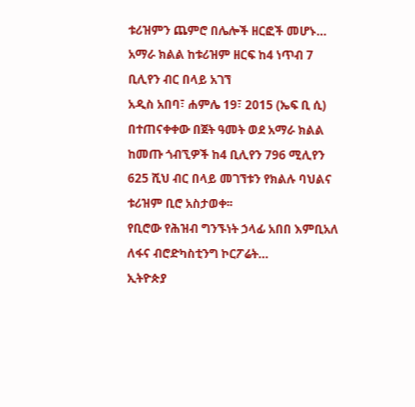ቱሪዝምን ጨምሮ በሌሎች ዘርፎች መሆኑ…
አማራ ክልል ከቱሪዝም ዘርፍ ከ4 ነጥብ 7 ቢሊየን ብር በላይ አገኘ
አዲስ አበባ፣ ሐምሌ 19፣ 2015 (ኤፍ ቢ ሲ) በተጠናቀቀው በጀት ዓመት ወደ አማራ ክልል ከመጡ ጎብኚዎች ከ4 ቢሊየን 796 ሚሊየን 625 ሺህ ብር በላይ መገኘቱን የክልሉ ባህልና ቱሪዝም ቢሮ አስታወቀ፡፡
የቢሮው የሕዝብ ግንኙነት ኃላፊ አበበ እምቢአለ ለፋና ብሮድካስቲንግ ኮርፖሬት…
ኢትዮጵያ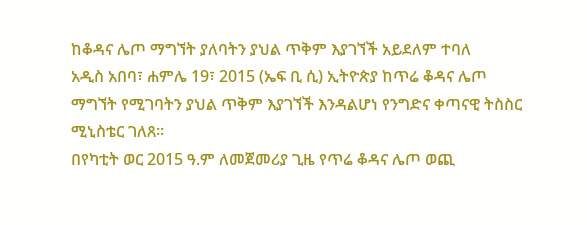ከቆዳና ሌጦ ማግኘት ያለባትን ያህል ጥቅም እያገኘች አይደለም ተባለ
አዲስ አበባ፣ ሐምሌ 19፣ 2015 (ኤፍ ቢ ሲ) ኢትዮጵያ ከጥሬ ቆዳና ሌጦ ማግኘት የሚገባትን ያህል ጥቅም እያገኘች እንዳልሆነ የንግድና ቀጣናዊ ትስስር ሚኒስቴር ገለጸ፡፡
በየካቲት ወር 2015 ዓ.ም ለመጀመሪያ ጊዜ የጥሬ ቆዳና ሌጦ ወጪ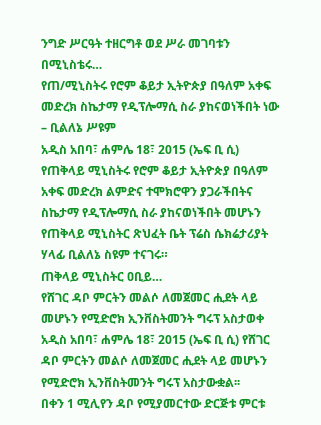ንግድ ሥርዓት ተዘርግቶ ወደ ሥራ መገባቱን በሚኒስቴሩ…
የጠ/ሚኒስትሩ የሮም ቆይታ ኢትዮጵያ በዓለም አቀፍ መድረክ ስኬታማ የዲፕሎማሲ ስራ ያከናወነችበት ነው – ቢልለኔ ሥዩም
አዲስ አበባ፣ ሐምሌ 18፣ 2015 (ኤፍ ቢ ሲ) የጠቅላይ ሚኒስትሩ የሮም ቆይታ ኢትዮጵያ በዓለም አቀፍ መድረክ ልምድና ተሞክሮዋን ያጋራችበትና ስኬታማ የዲፕሎማሲ ስራ ያከናወነችበት መሆኑን የጠቅላይ ሚኒስትር ጽህፈት ቤት ፕሬስ ሴክሬታሪያት ሃላፊ ቢልለኔ ስዩም ተናገሩ።
ጠቅላይ ሚኒስትር ዐቢይ…
የሸገር ዳቦ ምርትን መልሶ ለመጀመር ሒደት ላይ መሆኑን የሚድሮክ ኢንቨስትመንት ግሩፕ አስታወቀ
አዲስ አበባ፣ ሐምሌ 18፣ 2015 (ኤፍ ቢ ሲ) የሸገር ዳቦ ምርትን መልሶ ለመጀመር ሒደት ላይ መሆኑን የሚድሮክ ኢንቨስትመንት ግሩፕ አስታውቋል፡፡
በቀን 1 ሚሊየን ዳቦ የሚያመርተው ድርጅቱ ምርቱ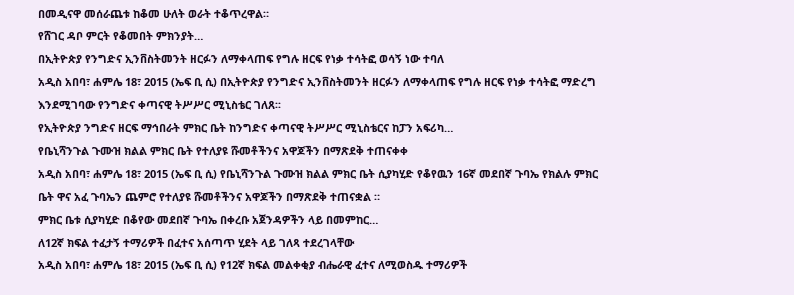በመዲናዋ መሰራጨቱ ከቆመ ሁለት ወራት ተቆጥረዋል።
የሸገር ዳቦ ምርት የቆመበት ምክንያት…
በኢትዮጵያ የንግድና ኢንቨስትመንት ዘርፉን ለማቀላጠፍ የግሉ ዘርፍ የነቃ ተሳትፎ ወሳኝ ነው ተባለ
አዲስ አበባ፣ ሐምሌ 18፣ 2015 (ኤፍ ቢ ሲ) በኢትዮጵያ የንግድና ኢንቨስትመንት ዘርፉን ለማቀላጠፍ የግሉ ዘርፍ የነቃ ተሳትፎ ማድረግ እንደሚገባው የንግድና ቀጣናዊ ትሥሥር ሚኒስቴር ገለጸ፡፡
የኢትዮጵያ ንግድና ዘርፍ ማኅበራት ምክር ቤት ከንግድና ቀጣናዊ ትሥሥር ሚኒስቴርና ከፓን አፍሪካ…
የቤኒሻንጉል ጉሙዝ ክልል ምክር ቤት የተለያዩ ሹመቶችንና አዋጆችን በማጽደቅ ተጠናቀቀ
አዲስ አበባ፣ ሐምሌ 18፣ 2015 (ኤፍ ቢ ሲ) የቤኒሻንጉል ጉሙዝ ክልል ምክር ቤት ሲያካሂድ የቆየዉን 16ኛ መደበኛ ጉባኤ የክልሉ ምክር ቤት ዋና አፈ ጉባኤን ጨምሮ የተለያዩ ሹመቶችንና አዋጆችን በማጽደቅ ተጠናቋል ።
ምክር ቤቱ ሲያካሂድ በቆየው መደበኛ ጉባኤ በቀረቡ አጀንዳዎችን ላይ በመምከር…
ለ12ኛ ክፍል ተፈታኝ ተማሪዎች በፈተና አሰጣጥ ሂደት ላይ ገለጻ ተደረገላቸው
አዲስ አበባ፣ ሐምሌ 18፣ 2015 (ኤፍ ቢ ሲ) የ12ኛ ክፍል መልቀቂያ ብሔራዊ ፈተና ለሚወስዱ ተማሪዎች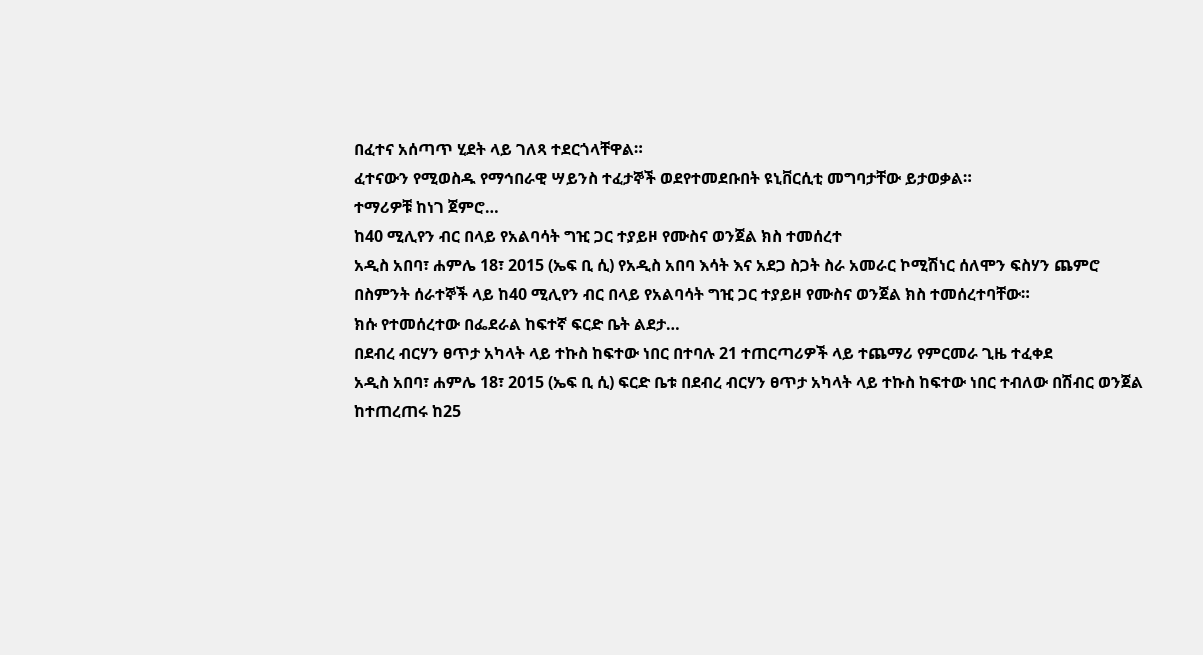በፈተና አሰጣጥ ሂደት ላይ ገለጻ ተደርጎላቸዋል።
ፈተናውን የሚወስዱ የማኅበራዊ ሣይንስ ተፈታኞች ወደየተመደቡበት ዩኒቨርሲቲ መግባታቸው ይታወቃል።
ተማሪዎቹ ከነገ ጀምሮ…
ከ40 ሚሊየን ብር በላይ የአልባሳት ግዢ ጋር ተያይዞ የሙስና ወንጀል ክስ ተመሰረተ
አዲስ አበባ፣ ሐምሌ 18፣ 2015 (ኤፍ ቢ ሲ) የአዲስ አበባ እሳት እና አደጋ ስጋት ስራ አመራር ኮሚሽነር ሰለሞን ፍስሃን ጨምሮ በስምንት ሰራተኞች ላይ ከ40 ሚሊየን ብር በላይ የአልባሳት ግዢ ጋር ተያይዞ የሙስና ወንጀል ክስ ተመሰረተባቸው።
ክሱ የተመሰረተው በፌደራል ከፍተኛ ፍርድ ቤት ልደታ…
በደብረ ብርሃን ፀጥታ አካላት ላይ ተኩስ ከፍተው ነበር በተባሉ 21 ተጠርጣሪዎች ላይ ተጨማሪ የምርመራ ጊዜ ተፈቀደ
አዲስ አበባ፣ ሐምሌ 18፣ 2015 (ኤፍ ቢ ሲ) ፍርድ ቤቱ በደብረ ብርሃን ፀጥታ አካላት ላይ ተኩስ ከፍተው ነበር ተብለው በሽብር ወንጀል ከተጠረጠሩ ከ25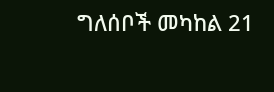ግለሰቦች መካከል 21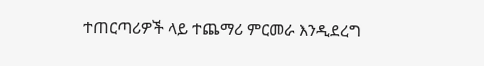ተጠርጣሪዎች ላይ ተጨማሪ ምርመራ እንዲደረግ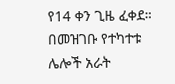የ14 ቀን ጊዜ ፈቀደ።
በመዝገቡ የተካተቱ ሌሎች አራት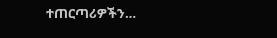ተጠርጣሪዎችን…